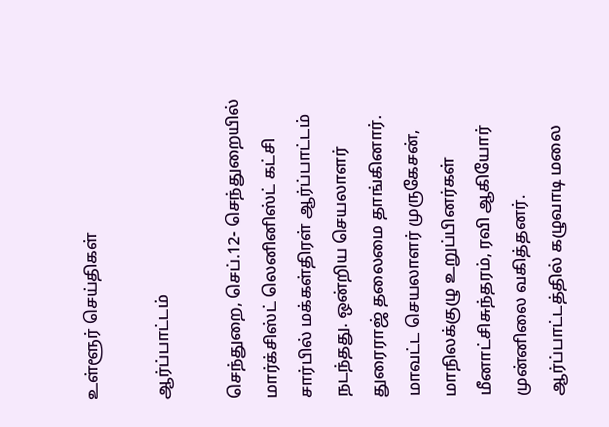உள்ளூர் செய்திகள்

ஆர்ப்பாட்டம்

செந்துறை, செப்.12- செந்துறையில் மார்க்சிஸ்ட் லெனினிஸ்ட் கட்சி சார்பில் மக்கள்திரள் ஆர்ப்பாட்டம் நடந்தது. ஒன்றிய செயலாளர் துரைராஜ் தலைமை தாங்கினார். மாவட்ட செயலாளர் முருகேசன், மாநிலக்குழு உறுப்பினர்கள் மீனாட்சிசுந்தரம், ரவி ஆகியோர் முன்னிலை வகித்தனர். ஆர்ப்பாட்டத்தில் கழுவாடி மலை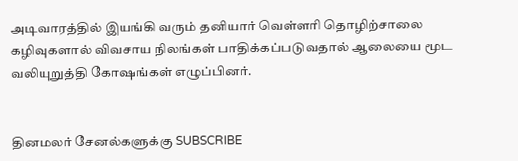அடிவாரத்தில் இயங்கி வரும் தனியார் வெள்ளரி தொழிற்சாலை கழிவுகளால் விவசாய நிலங்கள் பாதிக்கப்படுவதால் ஆலையை மூட வலியுறுத்தி கோஷங்கள் எழுப்பினர்.


தினமலர் சேனல்களுக்கு SUBSCRIBE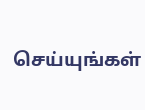செய்யுங்கள்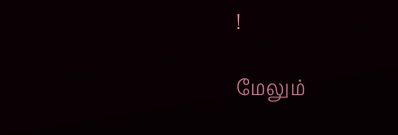!

மேலும்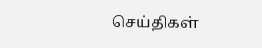செய்திகள்